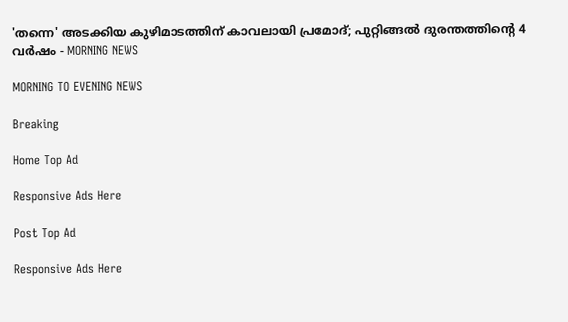'തന്നെ' അടക്കിയ കുഴിമാടത്തിന് കാവലായി പ്രമോദ്; പുറ്റിങ്ങല്‍ ദുരന്തത്തിന്റെ 4 വര്‍ഷം - MORNING NEWS

MORNING TO EVENING NEWS

Breaking

Home Top Ad

Responsive Ads Here

Post Top Ad

Responsive Ads Here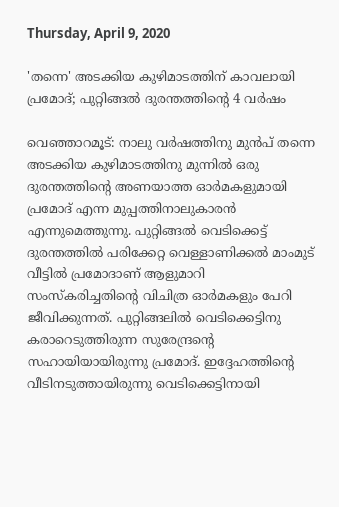Thursday, April 9, 2020

'തന്നെ' അടക്കിയ കുഴിമാടത്തിന് കാവലായി പ്രമോദ്; പുറ്റിങ്ങല്‍ ദുരന്തത്തിന്റെ 4 വര്‍ഷം

വെഞ്ഞാറമൂട്: നാലു വർഷത്തിനു മുൻപ് തന്നെ അടക്കിയ കുഴിമാടത്തിനു മുന്നിൽ ഒരു ദുരന്തത്തിന്റെ അണയാത്ത ഓർമകളുമായി പ്രമോദ് എന്ന മുപ്പത്തിനാലുകാരൻ എന്നുമെത്തുന്നു. പുറ്റിങ്ങൽ വെടിക്കെട്ട് ദുരന്തത്തിൽ പരിക്കേറ്റ വെള്ളാണിക്കൽ മാംമുട് വീട്ടിൽ പ്രമോദാണ് ആളുമാറി സംസ്കരിച്ചതിന്റെ വിചിത്ര ഓർമകളും പേറി ജീവിക്കുന്നത്. പുറ്റിങ്ങലിൽ വെടിക്കെട്ടിനു കരാറെടുത്തിരുന്ന സുരേന്ദ്രന്റെ സഹായിയായിരുന്നു പ്രമോദ്. ഇദ്ദേഹത്തിന്റെ വീടിനടുത്തായിരുന്നു വെടിക്കെട്ടിനായി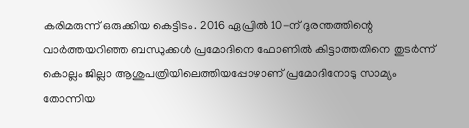കരിമരുന്ന് ഒരുക്കിയ കെട്ടിടം. 2016 ഏപ്രിൽ 10-ന് ദുരന്തത്തിന്റെ വാർത്തയറിഞ്ഞ ബന്ധുക്കൾ പ്രമോദിനെ ഫോണിൽ കിട്ടാത്തതിനെ തുടർന്ന് കൊല്ലം ജില്ലാ ആശുപത്രിയിലെത്തിയപ്പോഴാണ് പ്രമോദിനോടു സാമ്യം തോന്നിയ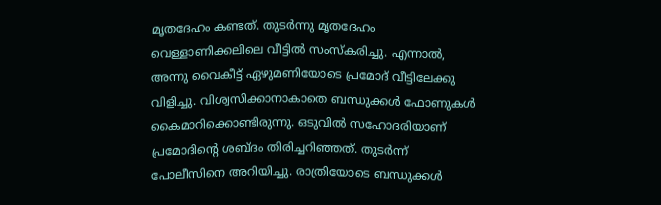മൃതദേഹം കണ്ടത്. തുടർന്നു മൃതദേഹം വെള്ളാണിക്കലിലെ വീട്ടിൽ സംസ്കരിച്ചു. എന്നാൽ, അന്നു വൈകീട്ട് ഏഴുമണിയോടെ പ്രമോദ് വീട്ടിലേക്കു വിളിച്ചു. വിശ്വസിക്കാനാകാതെ ബന്ധുക്കൾ ഫോണുകൾ കൈമാറിക്കൊണ്ടിരുന്നു. ഒടുവിൽ സഹോദരിയാണ് പ്രമോദിന്റെ ശബ്ദം തിരിച്ചറിഞ്ഞത്. തുടർന്ന് പോലീസിനെ അറിയിച്ചു. രാത്രിയോടെ ബന്ധുക്കൾ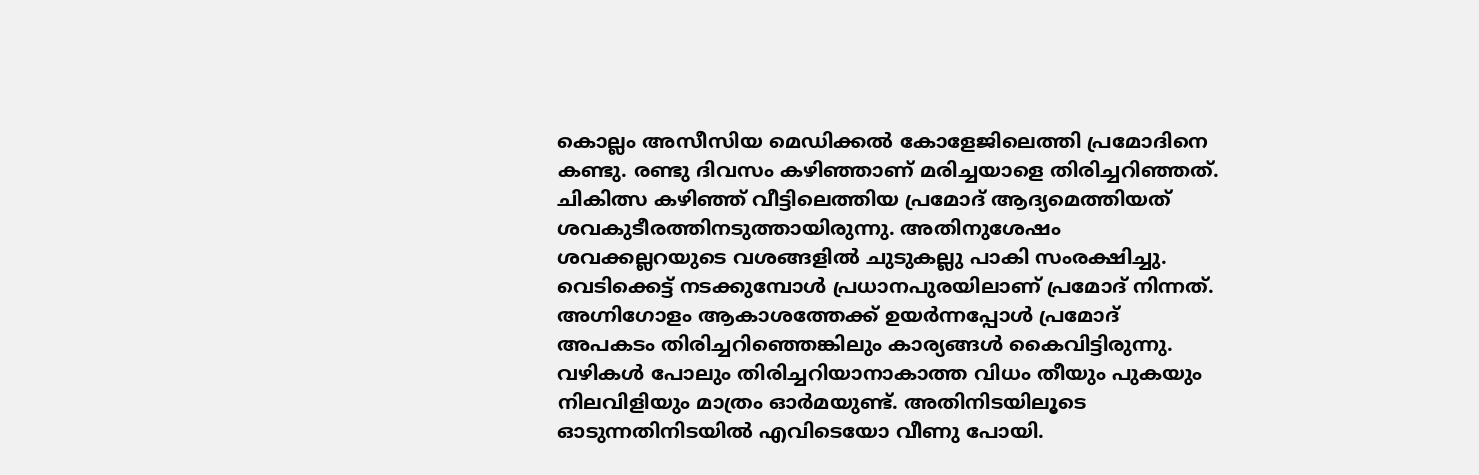കൊല്ലം അസീസിയ മെഡിക്കൽ കോളേജിലെത്തി പ്രമോദിനെ കണ്ടു. രണ്ടു ദിവസം കഴിഞ്ഞാണ് മരിച്ചയാളെ തിരിച്ചറിഞ്ഞത്. ചികിത്സ കഴിഞ്ഞ് വീട്ടിലെത്തിയ പ്രമോദ് ആദ്യമെത്തിയത് ശവകുടീരത്തിനടുത്തായിരുന്നു. അതിനുശേഷം ശവക്കല്ലറയുടെ വശങ്ങളിൽ ചുടുകല്ലു പാകി സംരക്ഷിച്ചു. വെടിക്കെട്ട് നടക്കുമ്പോൾ പ്രധാനപുരയിലാണ് പ്രമോദ് നിന്നത്. അഗ്നിഗോളം ആകാശത്തേക്ക് ഉയർന്നപ്പോൾ പ്രമോദ് അപകടം തിരിച്ചറിഞ്ഞെങ്കിലും കാര്യങ്ങൾ കൈവിട്ടിരുന്നു. വഴികൾ പോലും തിരിച്ചറിയാനാകാത്ത വിധം തീയും പുകയും നിലവിളിയും മാത്രം ഓർമയുണ്ട്. അതിനിടയിലൂടെ ഓടുന്നതിനിടയിൽ എവിടെയോ വീണു പോയി.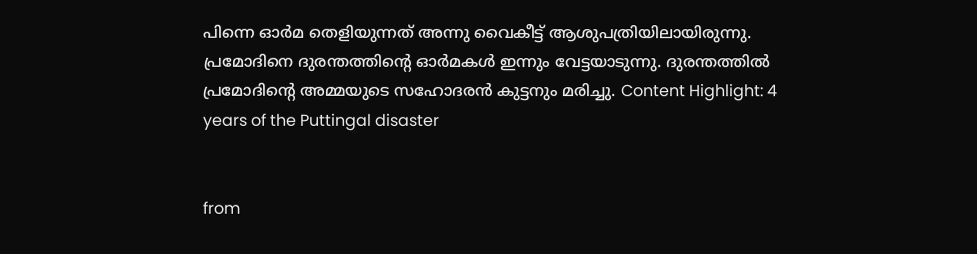പിന്നെ ഓർമ തെളിയുന്നത് അന്നു വൈകീട്ട് ആശുപത്രിയിലായിരുന്നു. പ്രമോദിനെ ദുരന്തത്തിന്റെ ഓർമകൾ ഇന്നും വേട്ടയാടുന്നു. ദുരന്തത്തിൽ പ്രമോദിന്റെ അമ്മയുടെ സഹോദരൻ കുട്ടനും മരിച്ചു. Content Highlight: 4 years of the Puttingal disaster


from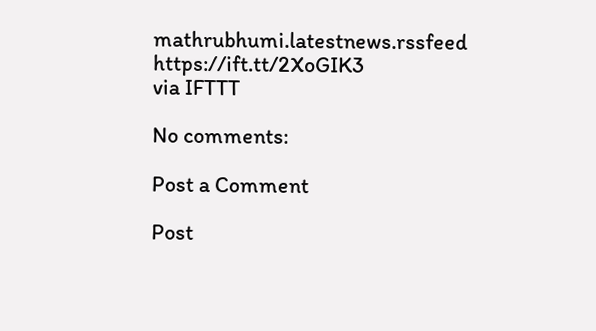mathrubhumi.latestnews.rssfeed https://ift.tt/2XoGIK3
via IFTTT

No comments:

Post a Comment

Post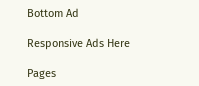Bottom Ad

Responsive Ads Here

Pages